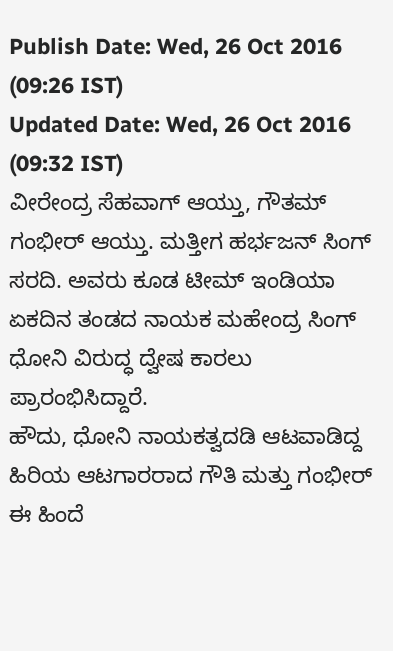Publish Date: Wed, 26 Oct 2016 (09:26 IST)
Updated Date: Wed, 26 Oct 2016 (09:32 IST)
ವೀರೇಂದ್ರ ಸೆಹವಾಗ್ ಆಯ್ತು, ಗೌತಮ್ ಗಂಭೀರ್ ಆಯ್ತು. ಮತ್ತೀಗ ಹರ್ಭಜನ್ ಸಿಂಗ್ ಸರದಿ. ಅವರು ಕೂಡ ಟೀಮ್ ಇಂಡಿಯಾ ಏಕದಿನ ತಂಡದ ನಾಯಕ ಮಹೇಂದ್ರ ಸಿಂಗ್ ಧೋನಿ ವಿರುದ್ಧ ದ್ವೇಷ ಕಾರಲು ಪ್ರಾರಂಭಿಸಿದ್ದಾರೆ.
ಹೌದು, ಧೋನಿ ನಾಯಕತ್ವದಡಿ ಆಟವಾಡಿದ್ದ ಹಿರಿಯ ಆಟಗಾರರಾದ ಗೌತಿ ಮತ್ತು ಗಂಭೀರ್ ಈ ಹಿಂದೆ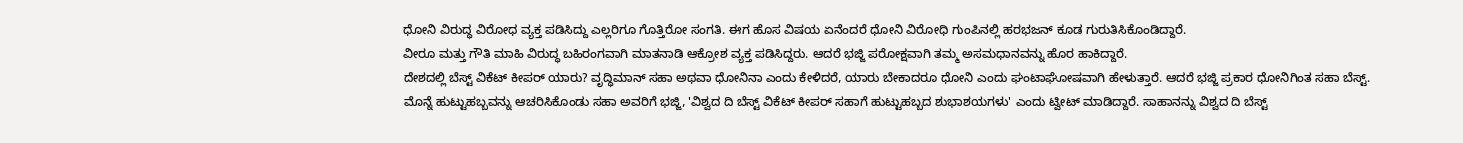ಧೋನಿ ವಿರುದ್ಧ ವಿರೋಧ ವ್ಯಕ್ತ ಪಡಿಸಿದ್ದು ಎಲ್ಲರಿಗೂ ಗೊತ್ತಿರೋ ಸಂಗತಿ. ಈಗ ಹೊಸ ವಿಷಯ ಏನೆಂದರೆ ಧೋನಿ ವಿರೋಧಿ ಗುಂಪಿನಲ್ಲಿ ಹರಭಜನ್ ಕೂಡ ಗುರುತಿಸಿಕೊಂಡಿದ್ದಾರೆ.
ವೀರೂ ಮತ್ತು ಗೌತಿ ಮಾಹಿ ವಿರುದ್ಧ ಬಹಿರಂಗವಾಗಿ ಮಾತನಾಡಿ ಆಕ್ರೋಶ ವ್ಯಕ್ತ ಪಡಿಸಿದ್ದರು. ಆದರೆ ಭಜ್ಜಿ ಪರೋಕ್ಷವಾಗಿ ತಮ್ಮ ಅಸಮಧಾನವನ್ನು ಹೊರ ಹಾಕಿದ್ದಾರೆ.
ದೇಶದಲ್ಲಿ ಬೆಸ್ಟ್ ವಿಕೆಟ್ ಕೀಪರ್ ಯಾರು? ವೃದ್ಧಿಮಾನ್ ಸಹಾ ಅಥವಾ ಧೋನಿನಾ ಎಂದು ಕೇಳಿದರೆ, ಯಾರು ಬೇಕಾದರೂ ಧೋನಿ ಎಂದು ಘಂಟಾಘೋಷವಾಗಿ ಹೇಳುತ್ತಾರೆ. ಆದರೆ ಭಜ್ಜಿ ಪ್ರಕಾರ ಧೋನಿಗಿಂತ ಸಹಾ ಬೆಸ್ಟ್.
ಮೊನ್ನೆ ಹುಟ್ಟುಹಬ್ಬವನ್ನು ಆಚರಿಸಿಕೊಂಡು ಸಹಾ ಅವರಿಗೆ ಭಜ್ಜಿ, 'ವಿಶ್ವದ ದಿ ಬೆಸ್ಟ್ ವಿಕೆಟ್ ಕೀಪರ್ ಸಹಾಗೆ ಹುಟ್ಟುಹಬ್ಬದ ಶುಭಾಶಯಗಳು' ಎಂದು ಟ್ವೀಟ್ ಮಾಡಿದ್ದಾರೆ. ಸಾಹಾನನ್ನು ವಿಶ್ವದ ದಿ ಬೆಸ್ಟ್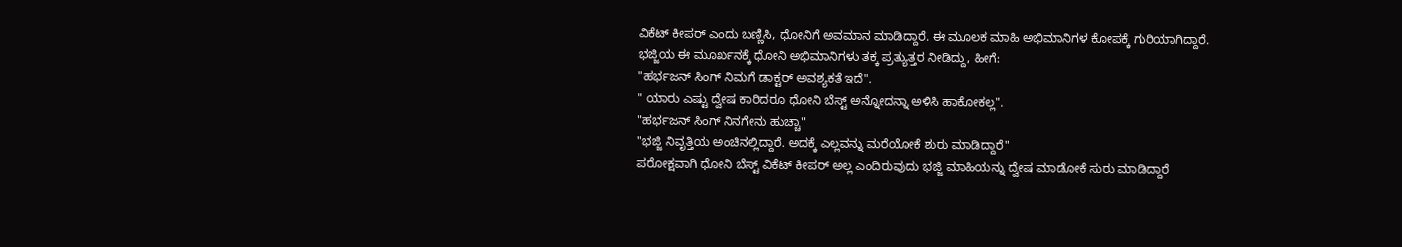ವಿಕೆಟ್ ಕೀಪರ್ ಎಂದು ಬಣ್ಣಿಸಿ, ಧೋನಿಗೆ ಅವಮಾನ ಮಾಡಿದ್ದಾರೆ. ಈ ಮೂಲಕ ಮಾಹಿ ಅಭಿಮಾನಿಗಳ ಕೋಪಕ್ಕೆ ಗುರಿಯಾಗಿದ್ದಾರೆ.
ಭಜ್ಜಿಯ ಈ ಮೂರ್ಖನಕ್ಕೆ ಧೋನಿ ಅಭಿಮಾನಿಗಳು ತಕ್ಕ ಪ್ರತ್ಯುತ್ತರ ನೀಡಿದ್ದು, ಹೀಗೆ:
"ಹರ್ಭಜನ್ ಸಿಂಗ್ ನಿಮಗೆ ಡಾಕ್ಟರ್ ಅವಶ್ಯಕತೆ ಇದೆ".
" ಯಾರು ಎಷ್ಟು ದ್ವೇಷ ಕಾರಿದರೂ ಧೋನಿ ಬೆಸ್ಟ್ ಅನ್ನೋದನ್ನಾ ಅಳಿಸಿ ಹಾಕೋಕಲ್ಲ".
"ಹರ್ಭಜನ್ ಸಿಂಗ್ ನಿನಗೇನು ಹುಚ್ಚಾ"
"ಭಜ್ಜಿ ನಿವೃತ್ತಿಯ ಅಂಚಿನಲ್ಲಿದ್ದಾರೆ. ಅದಕ್ಕೆ ಎಲ್ಲವನ್ನು ಮರೆಯೋಕೆ ಶುರು ಮಾಡಿದ್ದಾರೆ"
ಪರೋಕ್ಷವಾಗಿ ಧೋನಿ ಬೆಸ್ಟ್ ವಿಕೆಟ್ ಕೀಪರ್ ಅಲ್ಲ ಎಂದಿರುವುದು ಭಜ್ಜಿ ಮಾಹಿಯನ್ನು ದ್ವೇಷ ಮಾಡೋಕೆ ಸುರು ಮಾಡಿದ್ದಾರೆ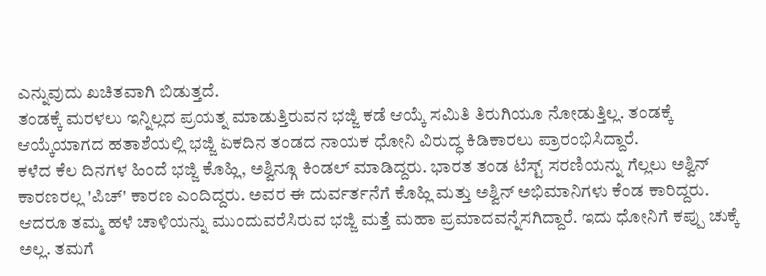ಎನ್ನುವುದು ಖಚಿತವಾಗಿ ಬಿಡುತ್ತದೆ.
ತಂಡಕ್ಕೆ ಮರಳಲು ಇನ್ನಿಲ್ಲದ ಪ್ರಯತ್ನ ಮಾಡುತ್ತಿರುವನ ಭಜ್ಜಿ ಕಡೆ ಆಯ್ಕೆ ಸಮಿತಿ ತಿರುಗಿಯೂ ನೋಡುತ್ತಿಲ್ಲ. ತಂಡಕ್ಕೆ ಆಯ್ಕೆಯಾಗದ ಹತಾಶೆಯಲ್ಲಿ ಭಜ್ಜಿ ಏಕದಿನ ತಂಡದ ನಾಯಕ ಧೋನಿ ವಿರುದ್ಧ ಕಿಡಿಕಾರಲು ಪ್ರಾರಂಭಿಸಿದ್ದಾರೆ.
ಕಳೆದ ಕೆಲ ದಿನಗಳ ಹಿಂದೆ ಭಜ್ಜಿ ಕೊಹ್ಲಿ, ಅಶ್ವಿನ್ಗೂ ಕಿಂಡಲ್ ಮಾಡಿದ್ದರು. ಭಾರತ ತಂಡ ಟೆಸ್ಟ್ ಸರಣಿಯನ್ನು ಗೆಲ್ಲಲು ಅಶ್ವಿನ್ ಕಾರಣರಲ್ಲ 'ಪಿಚ್' ಕಾರಣ ಎಂದಿದ್ದರು. ಅವರ ಈ ದುರ್ವರ್ತನೆಗೆ ಕೊಹ್ಲಿ ಮತ್ತು ಅಶ್ವಿನ್ ಅಭಿಮಾನಿಗಳು ಕೆಂಡ ಕಾರಿದ್ದರು.
ಆದರೂ ತಮ್ಮ ಹಳೆ ಚಾಳಿಯನ್ನು ಮುಂದುವರೆಸಿರುವ ಭಜ್ಜಿ ಮತ್ತೆ ಮಹಾ ಪ್ರಮಾದವನ್ನೆಸಗಿದ್ದಾರೆ. ಇದು ಧೋನಿಗೆ ಕಪ್ಪು ಚುಕ್ಕೆ ಅಲ್ಲ. ತಮಗೆ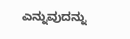ಎನ್ನುವುದನ್ನು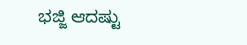ಭಜ್ಜಿ ಆದಷ್ಟು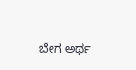ಬೇಗ ಅರ್ಥ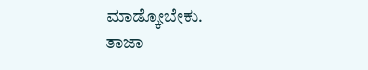ಮಾಡ್ಕೋಬೇಕು.
ತಾಜಾ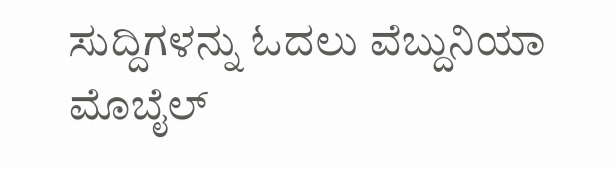ಸುದ್ದಿಗಳನ್ನು ಓದಲು ವೆಬ್ದುನಿಯಾ ಮೊಬೈಲ್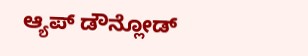ಆ್ಯಪ್ ಡೌನ್ಲೋಡ್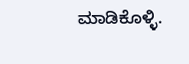ಮಾಡಿಕೊಳ್ಳಿ.